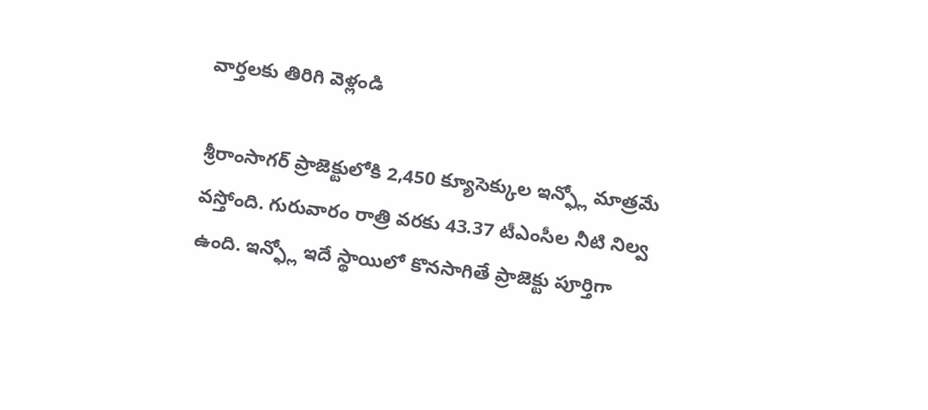వార్తలకు తిరిగి వెళ్లండి

శ్రీరాంసాగర్ ప్రాజెక్టులోకి 2,450 క్యూసెక్కుల ఇన్ఫ్లో మాత్రమే వస్తోంది. గురువారం రాత్రి వరకు 43.37 టీఎంసీల నీటి నిల్వ ఉంది. ఇన్ఫ్లో ఇదే స్థాయిలో కొనసాగితే ప్రాజెక్టు పూర్తిగా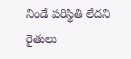నిండే పరిస్థితి లేదని రైతులు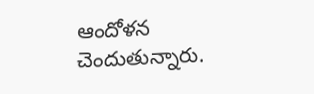ఆందోళన చెందుతున్నారు.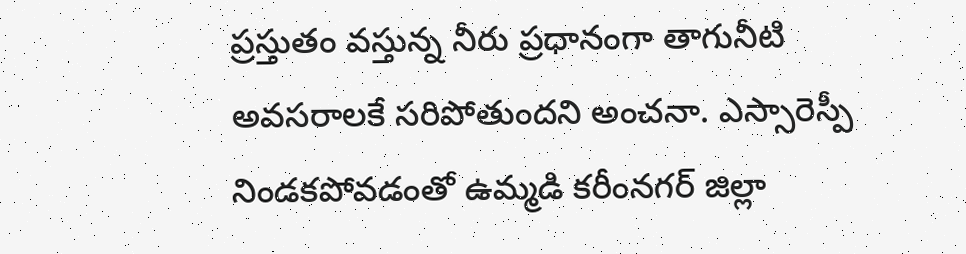ప్రస్తుతం వస్తున్న నీరు ప్రధానంగా తాగునీటి అవసరాలకే సరిపోతుందని అంచనా. ఎస్సారెస్పీ నిండకపోవడంతో ఉమ్మడి కరీంనగర్ జిల్లా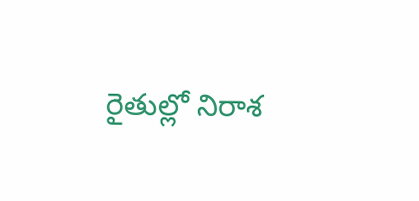రైతుల్లో నిరాశ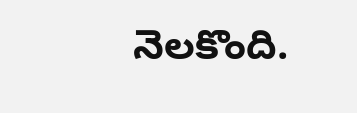నెలకొంది.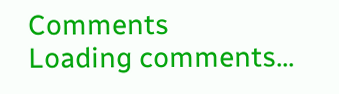Comments
Loading comments...